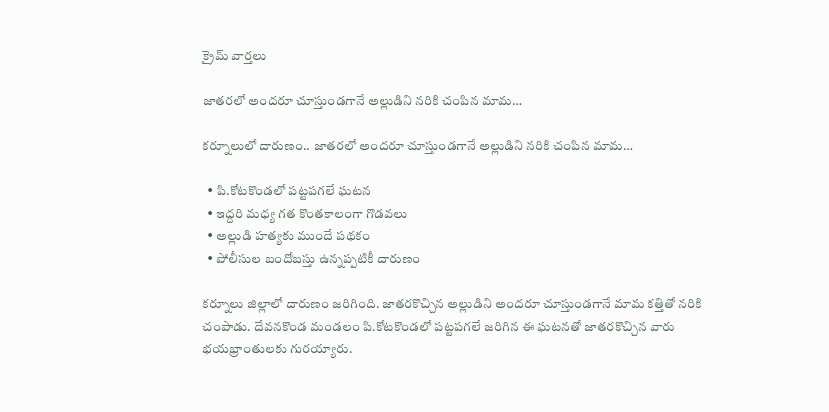క్రైమ్ వార్తలు

జాతరలో అందరూ చూస్తుండగానే అల్లుడిని నరికి చంపిన మామ…

కర్నూలులో దారుణం.. జాతరలో అందరూ చూస్తుండగానే అల్లుడిని నరికి చంపిన మామ…

  • పి.కోటకొండలో పట్టపగలే ఘటన
  • ఇద్దరి మధ్య గత కొంతకాలంగా గొడవలు
  • అల్లుడి హత్యకు ముందే పథకం
  • పోలీసుల బందోబస్తు ఉన్నప్పటికీ దారుణం

కర్నూలు జిల్లాలో దారుణం జరిగింది. జాతరకొచ్చిన అల్లుడిని అందరూ చూస్తుండగానే మామ కత్తితో నరికి చంపాడు. దేవనకొండ మండలం పి.కోటకొండలో పట్టపగలే జరిగిన ఈ ఘటనతో జాతరకొచ్చిన వారు భయభ్రాంతులకు గురయ్యారు.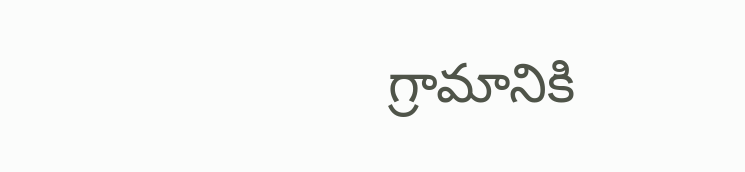గ్రామానికి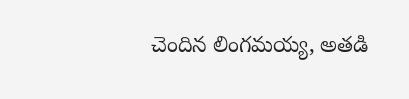చెందిన లింగమయ్య, అతడి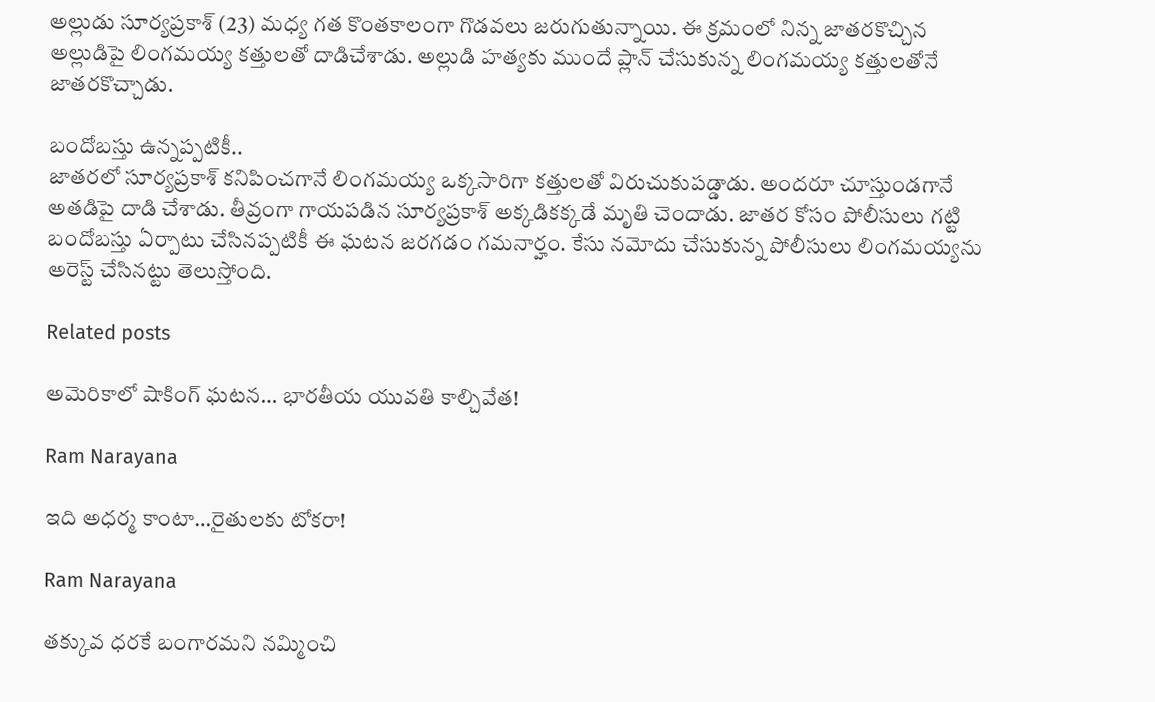అల్లుడు సూర్యప్రకాశ్ (23) మధ్య గత కొంతకాలంగా గొడవలు జరుగుతున్నాయి. ఈ క్రమంలో నిన్న జాతరకొచ్చిన అల్లుడిపై లింగమయ్య కత్తులతో దాడిచేశాడు. అల్లుడి హత్యకు ముందే ప్లాన్ చేసుకున్న లింగమయ్య కత్తులతోనే జాతరకొచ్చాడు.

బందోబస్తు ఉన్నప్పటికీ..
జాతరలో సూర్యప్రకాశ్ కనిపించగానే లింగమయ్య ఒక్కసారిగా కత్తులతో విరుచుకుపడ్డాడు. అందరూ చూస్తుండగానే అతడిపై దాడి చేశాడు. తీవ్రంగా గాయపడిన సూర్యప్రకాశ్ అక్కడికక్కడే మృతి చెందాడు. జాతర కోసం పోలీసులు గట్టి బందోబస్తు ఏర్పాటు చేసినప్పటికీ ఈ ఘటన జరగడం గమనార్హం. కేసు నమోదు చేసుకున్న పోలీసులు లింగమయ్యను అరెస్ట్ చేసినట్టు తెలుస్తోంది.

Related posts

అమెరికాలో షాకింగ్ ఘ‌ట‌న… భార‌తీయ యువ‌తి కాల్చివేత‌!

Ram Narayana

ఇది అధర్మ కాంటా…రైతులకు టోకరా!

Ram Narayana

తక్కువ ధరకే బంగారమని నమ్మించి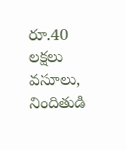రూ.40 లక్షలు వసూలు, నిందితుడి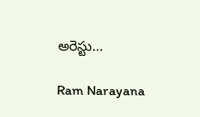అరెస్టు…

Ram Narayana